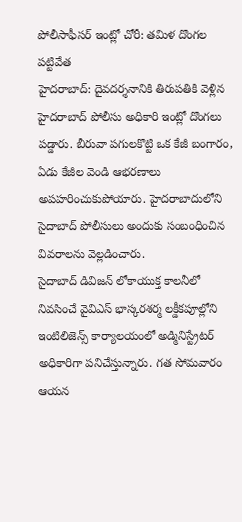పోలీసాఫీసర్ ఇంట్లో చోరీ: తమిళ దొంగల పట్టివేత
హైదరాబాద్: దైవదర్శనానికి తిరుపతికి వెళ్లిన హైదరాబాద్ పోలీసు అధికారి ఇంట్లో దొంగలు పడ్డారు. బీరువా పగులకొట్టి ఒక కేజీ బంగారం, ఏడు కేజీల వెండి ఆభరణాలు అపహరించుకుపోయారు. హైదరాబాదులోని సైదాబాద్ పోలీసులు అందుకు సంబంధించిన వివరాలను వెల్లడించారు.
సైదాబాద్ డివిజన్ లోకాయుక్త కాలనీలో నివసించే వైవిఎస్ భాస్కరశర్మ లక్డీకపూల్లోని ఇంటిలిజెన్స్ కార్యాలయంలో అడ్మినిస్ట్రేటర్ అధికారిగా పనిచేస్తున్నారు. గత సోమవారం ఆయన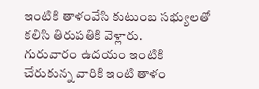ఇంటికి తాళంవేసి కుటుంబ సభ్యులతో కలిసి తిరుపతికి వెళ్లారు.
గురువారం ఉదయం ఇంటికి చేరుకున్న వారికి ఇంటి తాళం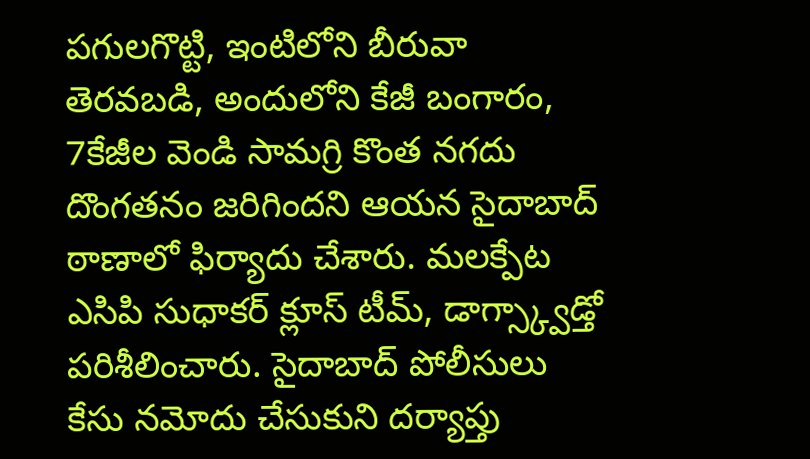పగులగొట్టి, ఇంటిలోని బీరువా తెరవబడి, అందులోని కేజీ బంగారం, 7కేజీల వెండి సామగ్రి కొంత నగదు దొంగతనం జరిగిందని ఆయన సైదాబాద్ ఠాణాలో ఫిర్యాదు చేశారు. మలక్పేట ఎసిపి సుధాకర్ క్లూస్ టీమ్, డాగ్స్క్వాడ్తో పరిశీలించారు. సైదాబాద్ పోలీసులు కేసు నమోదు చేసుకుని దర్యాప్తు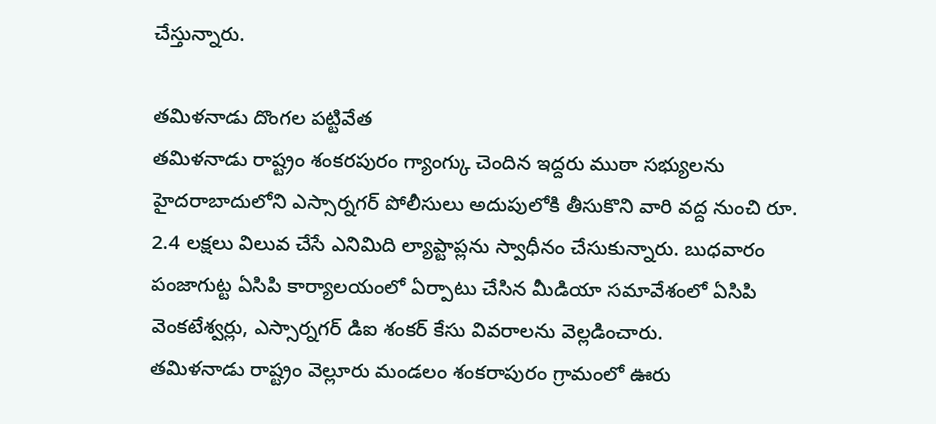చేస్తున్నారు.

తమిళనాడు దొంగల పట్టివేత
తమిళనాడు రాష్ట్రం శంకరపురం గ్యాంగ్కు చెందిన ఇద్దరు ముఠా సభ్యులను హైదరాబాదులోని ఎస్సార్నగర్ పోలీసులు అదుపులోకి తీసుకొని వారి వద్ద నుంచి రూ. 2.4 లక్షలు విలువ చేసే ఎనిమిది ల్యాప్టాప్లను స్వాధీనం చేసుకున్నారు. బుధవారం పంజాగుట్ట ఏసిపి కార్యాలయంలో ఏర్పాటు చేసిన మీడియా సమావేశంలో ఏసిపి వెంకటేశ్వర్లు, ఎస్సార్నగర్ డిఐ శంకర్ కేసు వివరాలను వెల్లడించారు.
తమిళనాడు రాష్ట్రం వెల్లూరు మండలం శంకరాపురం గ్రామంలో ఊరు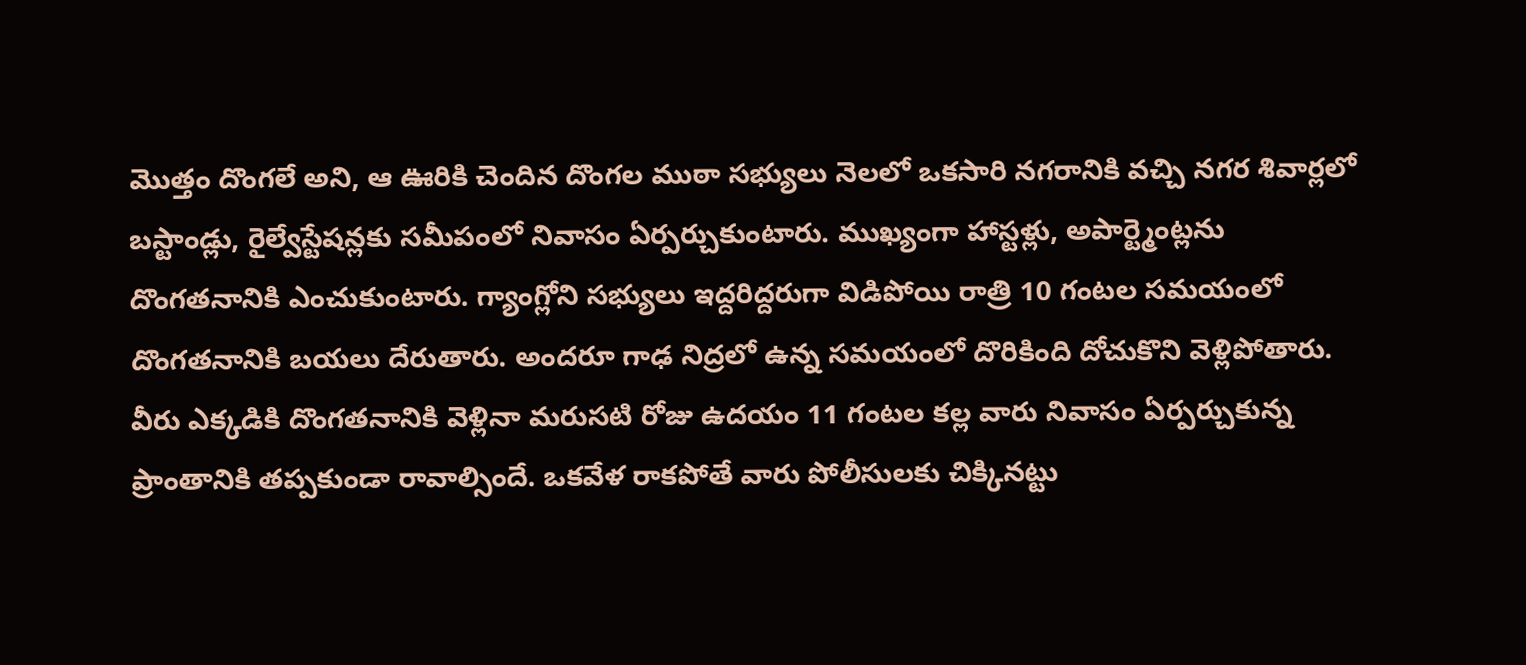మొత్తం దొంగలే అని, ఆ ఊరికి చెందిన దొంగల ముఠా సభ్యులు నెలలో ఒకసారి నగరానికి వచ్చి నగర శివార్లలో బస్టాండ్లు, రైల్వేస్టేషన్లకు సమీపంలో నివాసం ఏర్పర్చుకుంటారు. ముఖ్యంగా హాస్టళ్లు, అపార్ట్మెంట్లను దొంగతనానికి ఎంచుకుంటారు. గ్యాంగ్లోని సభ్యులు ఇద్దరిద్దరుగా విడిపోయి రాత్రి 10 గంటల సమయంలో దొంగతనానికి బయలు దేరుతారు. అందరూ గాఢ నిద్రలో ఉన్న సమయంలో దొరికింది దోచుకొని వెళ్లిపోతారు.
వీరు ఎక్కడికి దొంగతనానికి వెళ్లినా మరుసటి రోజు ఉదయం 11 గంటల కల్ల వారు నివాసం ఏర్పర్చుకున్న ప్రాంతానికి తప్పకుండా రావాల్సిందే. ఒకవేళ రాకపోతే వారు పోలీసులకు చిక్కినట్టు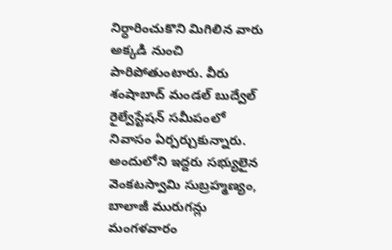నిర్ధారించుకొని మిగిలిన వారు అక్కడి నుంచి పారిపోతుంటారు. వీరు శంషాబాద్ మండల్ బుద్వేల్ రైల్వేస్టేషన్ సమీపంలో నివాసం ఏర్పర్చుకున్నారు.
అందులోని ఇద్దరు సభ్యులైన వెంకటస్వామి సుబ్రహ్మణ్యం, బాలాజీ మురుగన్లు మంగళవారం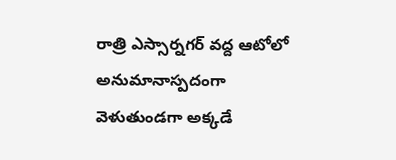రాత్రి ఎస్సార్నగర్ వద్ద ఆటోలో అనుమానాస్పదంగా వెళుతుండగా అక్కడే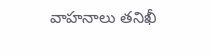వాహనాలు తనిఖీ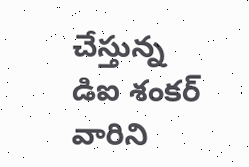చేస్తున్న డిఐ శంకర్ వారిని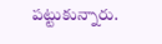పట్టుకున్నారు.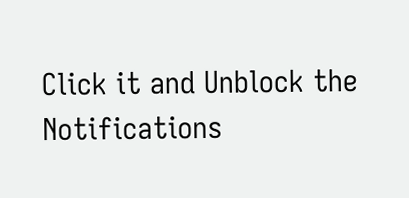Click it and Unblock the Notifications